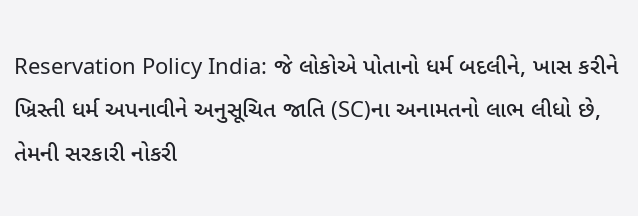Reservation Policy India: જે લોકોએ પોતાનો ધર્મ બદલીને, ખાસ કરીને ખ્રિસ્તી ધર્મ અપનાવીને અનુસૂચિત જાતિ (SC)ના અનામતનો લાભ લીધો છે, તેમની સરકારી નોકરી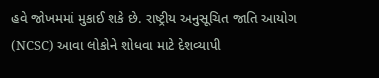હવે જોખમમાં મુકાઈ શકે છે. રાષ્ટ્રીય અનુસૂચિત જાતિ આયોગ (NCSC) આવા લોકોને શોધવા માટે દેશવ્યાપી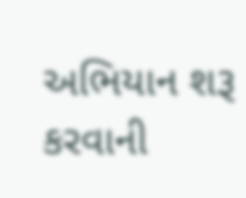અભિયાન શરૂ કરવાની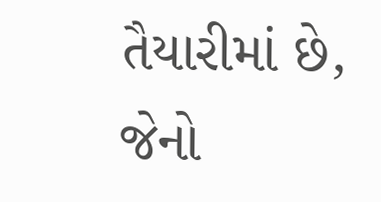તૈયારીમાં છે, જેનો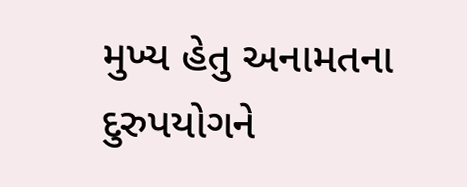મુખ્ય હેતુ અનામતના દુરુપયોગને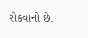રોકવાનો છે.